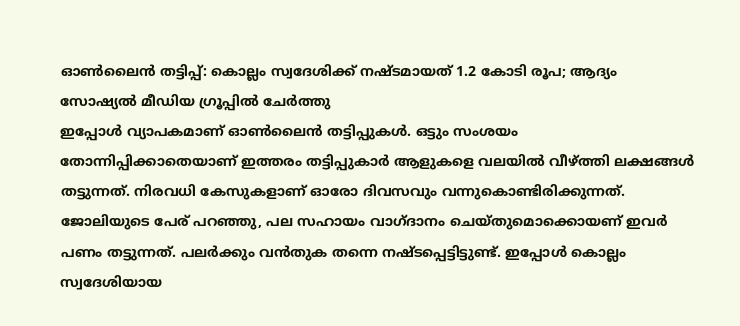ഓൺലൈൻ തട്ടിപ്പ്: കൊല്ലം സ്വദേശിക്ക് നഷ്ടമായത് 1.2 കോടി രൂപ; ആദ്യം സോഷ്യൽ മീഡിയ ഗ്രൂപ്പിൽ ചേർത്തു
ഇപ്പോൾ വ്യാപകമാണ് ഓൺലൈൻ തട്ടിപ്പുകൾ. ഒട്ടും സംശയം തോന്നിപ്പിക്കാതെയാണ് ഇത്തരം തട്ടിപ്പുകാർ ആളുകളെ വലയിൽ വീഴ്ത്തി ലക്ഷങ്ങൾ തട്ടുന്നത്. നിരവധി കേസുകളാണ് ഓരോ ദിവസവും വന്നുകൊണ്ടിരിക്കുന്നത്.
ജോലിയുടെ പേര് പറഞ്ഞു, പല സഹായം വാഗ്ദാനം ചെയ്തുമൊക്കൊയണ് ഇവർ പണം തട്ടുന്നത്. പലർക്കും വൻതുക തന്നെ നഷ്ടപ്പെട്ടിട്ടുണ്ട്. ഇപ്പോൾ കൊല്ലം സ്വദേശിയായ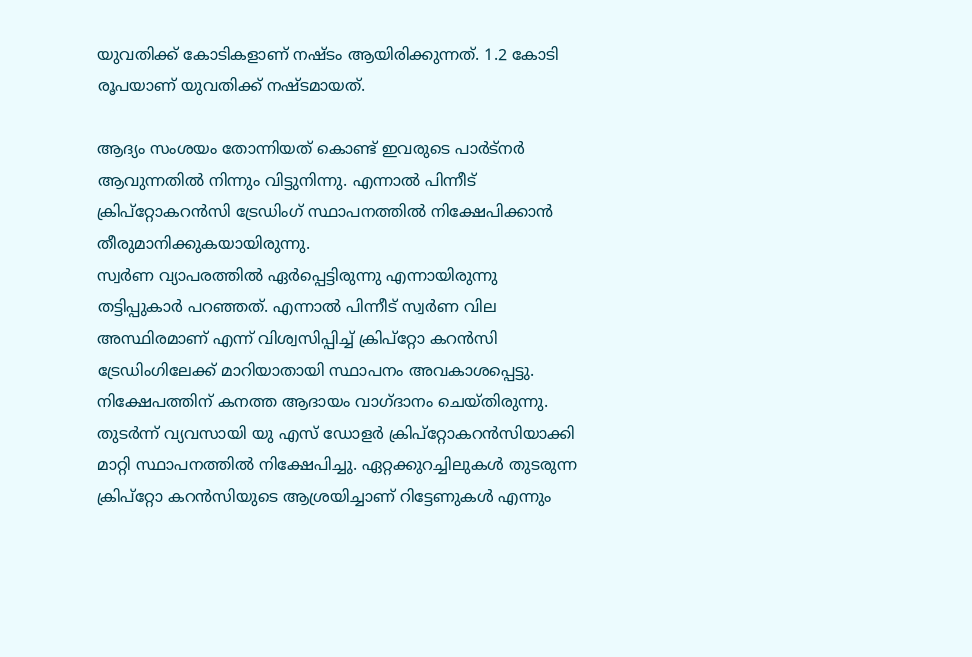യുവതിക്ക് കോടികളാണ് നഷ്ടം ആയിരിക്കുന്നത്. 1.2 കോടി രൂപയാണ് യുവതിക്ക് നഷ്ടമായത്.

ആദ്യം സംശയം തോന്നിയത് കൊണ്ട് ഇവരുടെ പാർട്നർ ആവുന്നതിൽ നിന്നും വിട്ടുനിന്നു. എന്നാൽ പിന്നീട് ക്രിപ്റ്റോകറൻസി ട്രേഡിംഗ് സ്ഥാപനത്തിൽ നിക്ഷേപിക്കാൻ തീരുമാനിക്കുകയായിരുന്നു.
സ്വർണ വ്യാപരത്തിൽ ഏർപ്പെട്ടിരുന്നു എന്നായിരുന്നു തട്ടിപ്പുകാർ പറഞ്ഞത്. എന്നാൽ പിന്നീട് സ്വർണ വില അസ്ഥിരമാണ് എന്ന് വിശ്വസിപ്പിച്ച് ക്രിപ്റ്റോ കറൻസി ട്രേഡിംഗിലേക്ക് മാറിയാതായി സ്ഥാപനം അവകാശപ്പെട്ടു. നിക്ഷേപത്തിന് കനത്ത ആദായം വാഗ്ദാനം ചെയ്തിരുന്നു.
തുടർന്ന് വ്യവസായി യു എസ് ഡോളർ ക്രിപ്റ്റോകറൻസിയാക്കി മാറ്റി സ്ഥാപനത്തിൽ നിക്ഷേപിച്ചു. ഏറ്റക്കുറച്ചിലുകൾ തുടരുന്ന ക്രിപ്റ്റോ കറൻസിയുടെ ആശ്രയിച്ചാണ് റിട്ടേണുകൾ എന്നും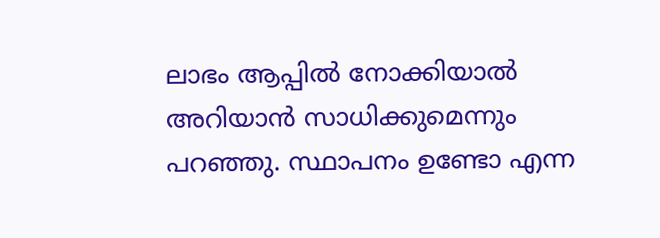ലാഭം ആപ്പിൽ നോക്കിയാൽ അറിയാൻ സാധിക്കുമെന്നും പറഞ്ഞു. സ്ഥാപനം ഉണ്ടോ എന്ന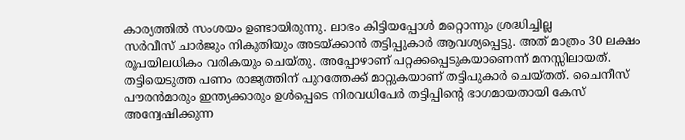കാര്യത്തിൽ സംശയം ഉണ്ടായിരുന്നു. ലാഭം കിട്ടിയപ്പോൾ മറ്റൊന്നും ശ്രദ്ധിച്ചില്ല
സർവീസ് ചാർജും നികുതിയും അടയ്ക്കാൻ തട്ടിപ്പുകാർ ആവശ്യപ്പെട്ടു. അത് മാത്രം 30 ലക്ഷം രൂപയിലധികം വരികയും ചെയ്തു. അപ്പോഴാണ് പറ്റക്കപ്പെടുകയാണെന്ന് മനസ്സിലായത്. തട്ടിയെടുത്ത പണം രാജ്യത്തിന് പുറത്തേക്ക് മാറ്റുകയാണ് തട്ടിപുകാർ ചെയ്തത്. ചൈനീസ് പൗരൻമാരും ഇന്ത്യക്കാരും ഉൾപ്പെടെ നിരവധിപേർ തട്ടിപ്പിന്റെ ഭാഗമായതായി കേസ് അന്വേഷിക്കുന്ന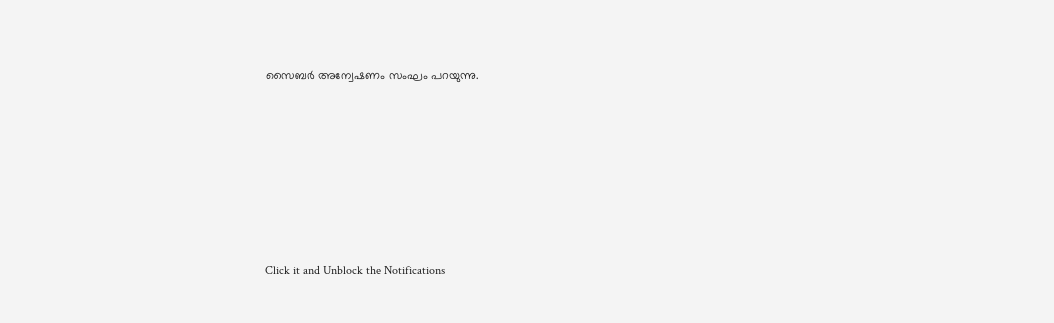സൈബർ അന്വേഷണം സംഘം പറയുന്നു.












Click it and Unblock the Notifications